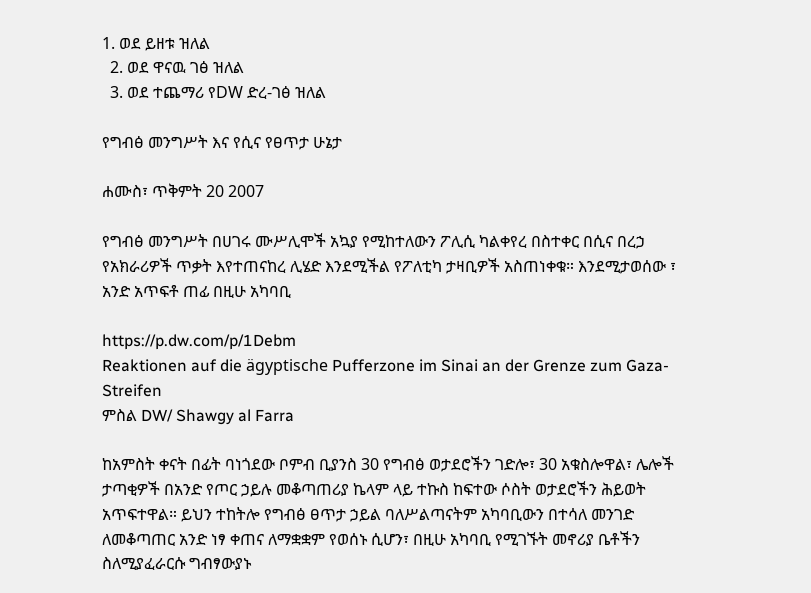1. ወደ ይዘቱ ዝለል
  2. ወደ ዋናዉ ገፅ ዝለል
  3. ወደ ተጨማሪ የDW ድረ-ገፅ ዝለል

የግብፅ መንግሥት እና የሲና የፀጥታ ሁኔታ

ሐሙስ፣ ጥቅምት 20 2007

የግብፅ መንግሥት በሀገሩ ሙሥሊሞች አኳያ የሚከተለውን ፖሊሲ ካልቀየረ በስተቀር በሲና በረኃ የአክራሪዎች ጥቃት እየተጠናከረ ሊሄድ እንደሚችል የፖለቲካ ታዛቢዎች አስጠነቀቁ። እንደሚታወሰው ፣ አንድ አጥፍቶ ጠፊ በዚሁ አካባቢ

https://p.dw.com/p/1Debm
Reaktionen auf die ägyptische Pufferzone im Sinai an der Grenze zum Gaza-Streifen
ምስል DW/ Shawgy al Farra

ከአምስት ቀናት በፊት ባነጎደው ቦምብ ቢያንስ 30 የግብፅ ወታደሮችን ገድሎ፣ 30 አቁስሎዋል፣ ሌሎች ታጣቂዎች በአንድ የጦር ኃይሉ መቆጣጠሪያ ኬላም ላይ ተኩስ ከፍተው ሶስት ወታደሮችን ሕይወት አጥፍተዋል። ይህን ተከትሎ የግብፅ ፀጥታ ኃይል ባለሥልጣናትም አካባቢውን በተሳለ መንገድ ለመቆጣጠር አንድ ነፃ ቀጠና ለማቋቋም የወሰኑ ሲሆን፣ በዚሁ አካባቢ የሚገኙት መኖሪያ ቤቶችን ስለሚያፈራርሱ ግብፃውያኑ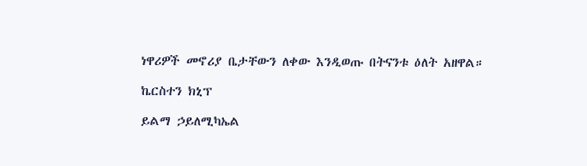ነዋሪዎች መኖሪያ ቤታቸውን ለቀው እንዲወጡ በትናንቱ ዕለት አዘዋል።

ኬርስተን ክኒፕ

ይልማ ኃይለሚካኤል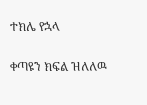ተክሌ የኋላ

ቀጣዩን ክፍል ዝለለዉ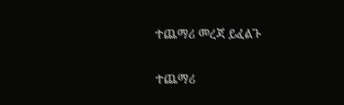ተጨማሪ መረጃ ይፈልጉ

ተጨማሪ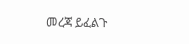መረጃ ይፈልጉ